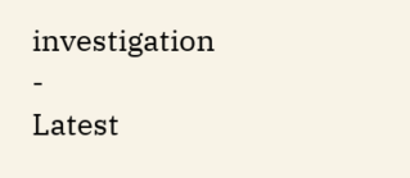investigation
-
Latest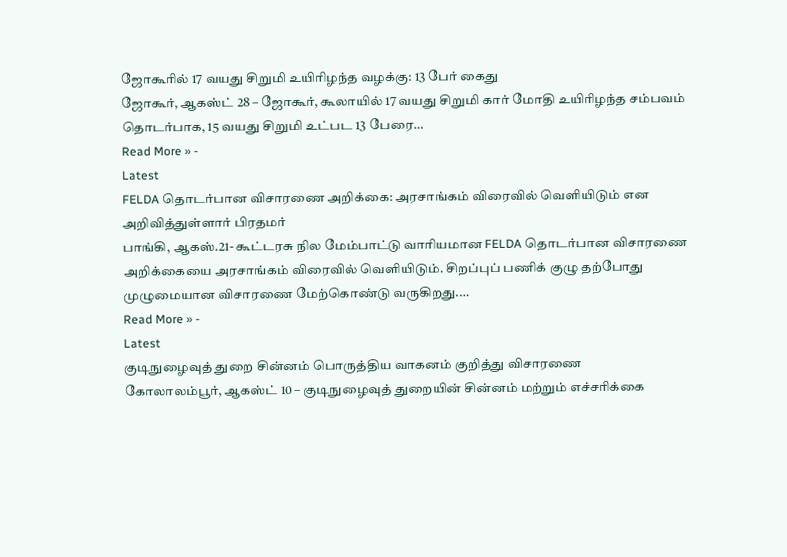ஜோகூரில் 17 வயது சிறுமி உயிரிழந்த வழக்கு: 13 பேர் கைது
ஜோகூர், ஆகஸ்ட் 28 – ஜோகூர், கூலாயில் 17 வயது சிறுமி கார் மோதி உயிரிழந்த சம்பவம் தொடர்பாக, 15 வயது சிறுமி உட்பட 13 பேரை…
Read More » -
Latest
FELDA தொடர்பான விசாரணை அறிக்கை: அரசாங்கம் விரைவில் வெளியிடும் என அறிவித்துள்ளார் பிரதமர்
பாங்கி, ஆகஸ்.21- கூட்டரசு நில மேம்பாட்டு வாரியமான FELDA தொடர்பான விசாரணை அறிக்கையை அரசாங்கம் விரைவில் வெளியிடும். சிறப்புப் பணிக் குழு தற்போது முழுமையான விசாரணை மேற்கொண்டு வருகிறது.…
Read More » -
Latest
குடிநுழைவுத் துறை சின்னம் பொருத்திய வாகனம் குறித்து விசாரணை
கோலாலம்பூர், ஆகஸ்ட் 10 – குடிநுழைவுத் துறையின் சின்னம் மற்றும் எச்சரிக்கை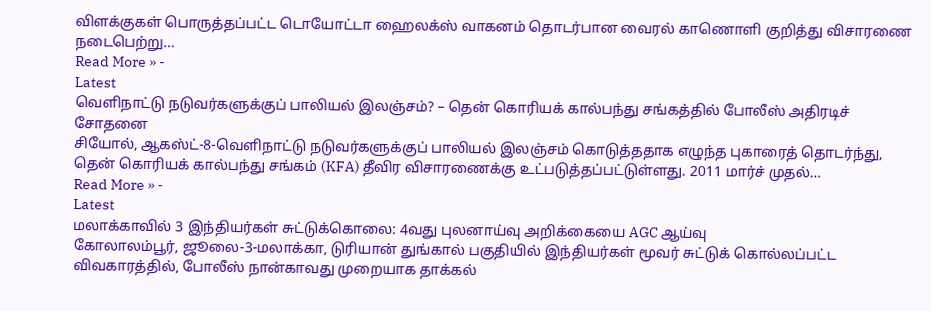விளக்குகள் பொருத்தப்பட்ட டொயோட்டா ஹைலக்ஸ் வாகனம் தொடர்பான வைரல் காணொளி குறித்து விசாரணை நடைபெற்று…
Read More » -
Latest
வெளிநாட்டு நடுவர்களுக்குப் பாலியல் இலஞ்சம்? – தென் கொரியக் கால்பந்து சங்கத்தில் போலீஸ் அதிரடிச் சோதனை
சியோல், ஆகஸ்ட்-8-வெளிநாட்டு நடுவர்களுக்குப் பாலியல் இலஞ்சம் கொடுத்ததாக எழுந்த புகாரைத் தொடர்ந்து, தென் கொரியக் கால்பந்து சங்கம் (KFA) தீவிர விசாரணைக்கு உட்படுத்தப்பட்டுள்ளது. 2011 மார்ச் முதல்…
Read More » -
Latest
மலாக்காவில் 3 இந்தியர்கள் சுட்டுக்கொலை: 4வது புலனாய்வு அறிக்கையை AGC ஆய்வு
கோலாலம்பூர், ஜூலை-3-மலாக்கா, டுரியான் துங்கால் பகுதியில் இந்தியர்கள் மூவர் சுட்டுக் கொல்லப்பட்ட விவகாரத்தில், போலீஸ் நான்காவது முறையாக தாக்கல்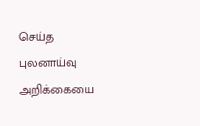செய்த புலனாய்வு அறிக்கையை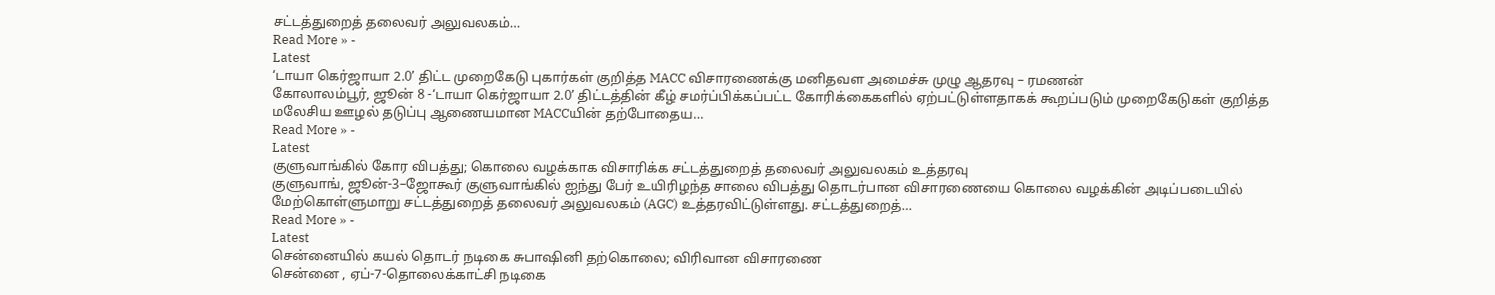சட்டத்துறைத் தலைவர் அலுவலகம்…
Read More » -
Latest
‘டாயா கெர்ஜாயா 2.0’ திட்ட முறைகேடு புகார்கள் குறித்த MACC விசாரணைக்கு மனிதவள அமைச்சு முழு ஆதரவு – ரமணன்
கோலாலம்பூர், ஜூன் 8 -‘டாயா கெர்ஜாயா 2.0’ திட்டத்தின் கீழ் சமர்ப்பிக்கப்பட்ட கோரிக்கைகளில் ஏற்பட்டுள்ளதாகக் கூறப்படும் முறைகேடுகள் குறித்த மலேசிய ஊழல் தடுப்பு ஆணையமான MACCயின் தற்போதைய…
Read More » -
Latest
குளுவாங்கில் கோர விபத்து; கொலை வழக்காக விசாரிக்க சட்டத்துறைத் தலைவர் அலுவலகம் உத்தரவு
குளுவாங், ஜூன்-3–ஜோகூர் குளுவாங்கில் ஐந்து பேர் உயிரிழந்த சாலை விபத்து தொடர்பான விசாரணையை கொலை வழக்கின் அடிப்படையில் மேற்கொள்ளுமாறு சட்டத்துறைத் தலைவர் அலுவலகம் (AGC) உத்தரவிட்டுள்ளது. சட்டத்துறைத்…
Read More » -
Latest
சென்னையில் கயல் தொடர் நடிகை சுபாஷினி தற்கொலை; விரிவான விசாரணை
சென்னை , ஏப்-7-தொலைக்காட்சி நடிகை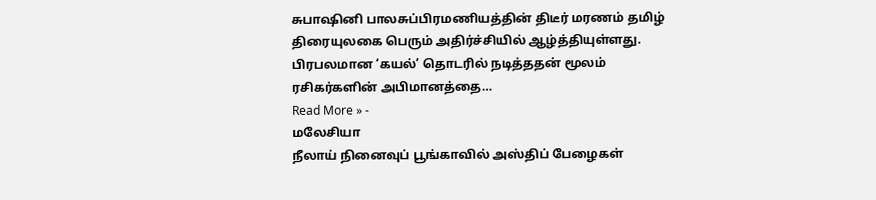சுபாஷினி பாலசுப்பிரமணியத்தின் திடீர் மரணம் தமிழ் திரையுலகை பெரும் அதிர்ச்சியில் ஆழ்த்தியுள்ளது. பிரபலமான ‘கயல்’ தொடரில் நடித்ததன் மூலம் ரசிகர்களின் அபிமானத்தை…
Read More » -
மலேசியா
நீலாய் நினைவுப் பூங்காவில் அஸ்திப் பேழைகள்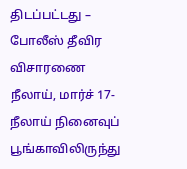திடப்பட்டது – போலீஸ் தீவிர விசாரணை
நீலாய், மார்ச் 17- நீலாய் நினைவுப் பூங்காவிலிருந்து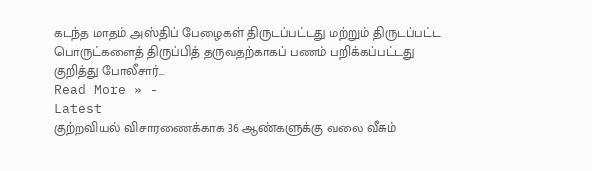கடந்த மாதம் அஸ்திப் பேழைகள் திருடப்பட்டது மற்றும் திருடப்பட்ட பொருட்களைத் திருப்பித் தருவதற்காகப் பணம் பறிக்கப்பட்டது குறித்து போலீசார்…
Read More » -
Latest
குற்றவியல் விசாரணைக்காக 36 ஆண்களுக்கு வலை வீசும்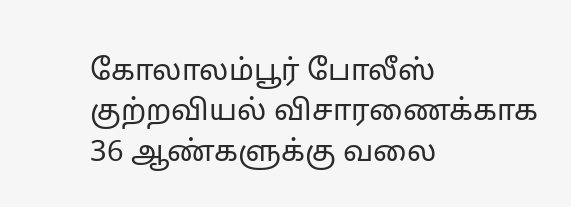கோலாலம்பூர் போலீஸ்
குற்றவியல் விசாரணைக்காக 36 ஆண்களுக்கு வலை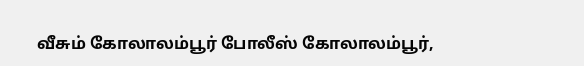வீசும் கோலாலம்பூர் போலீஸ் கோலாலம்பூர்,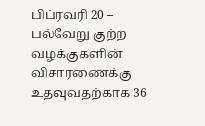பிப்ரவரி 20 – பல்வேறு குற்ற வழக்குகளின் விசாரணைக்கு உதவுவதற்காக 36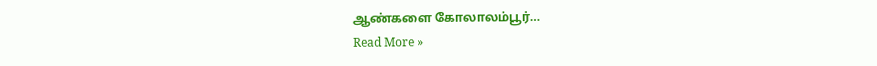ஆண்களை கோலாலம்பூர்…
Read More »